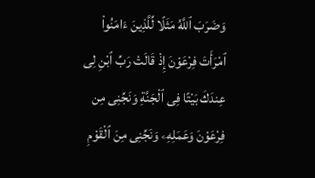وَضَرَبَ ٱللَّهُ مَثَلًا لِّلَّذِينَ ءَامَنُوا۟ ٱمْرَأَتَ فِرْعَوْنَ إِذْ قَالَتْ رَبِّ ٱبْنِ لِى عِندَكَ بَيْتًا فِى ٱلْجَنَّةِ وَنَجِّنِى مِن فِرْعَوْنَ وَعَمَلِهِۦ وَنَجِّنِى مِنَ ٱلْقَوْمِ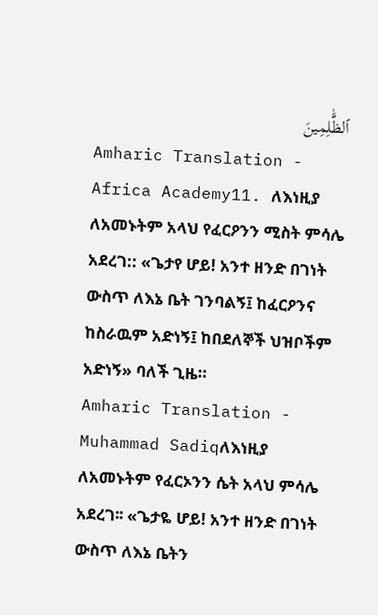ٱلظَّٰلِمِينَ
Amharic Translation - Africa Academy11. ለእነዚያ ለአመኑትም አላህ የፈርዖንን ሚስት ምሳሌ አደረገ:: «ጌታየ ሆይ! አንተ ዘንድ በገነት ውስጥ ለእኔ ቤት ገንባልኝ፤ ከፈርዖንና ከስራዉም አድነኝ፤ ከበደለኞች ህዝቦችም አድነኝ» ባለች ጊዜ።
Amharic Translation - Muhammad Sadiqለእነዚያ ለአመኑትም የፈርኦንን ሴት አላህ ምሳሌ አደረገ፡፡ «ጌታዬ ሆይ! አንተ ዘንድ በገነት ውስጥ ለእኔ ቤትን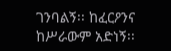ገንባልኝ፡፡ ከፈርዖንና ከሥራውም አድነኝ፡፡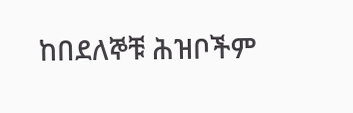ከበደለኞቹ ሕዝቦችም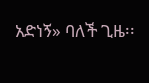አድነኝ» ባለች ጊዜ፡፡